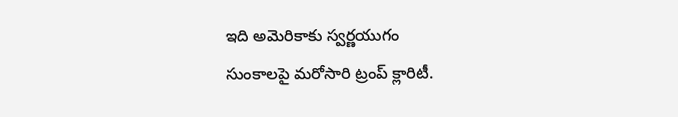ఇది అమెరికాకు స్వర్ణయుగం
సుంకాలపై మరోసారి ట్రంప్ క్లారిటీ.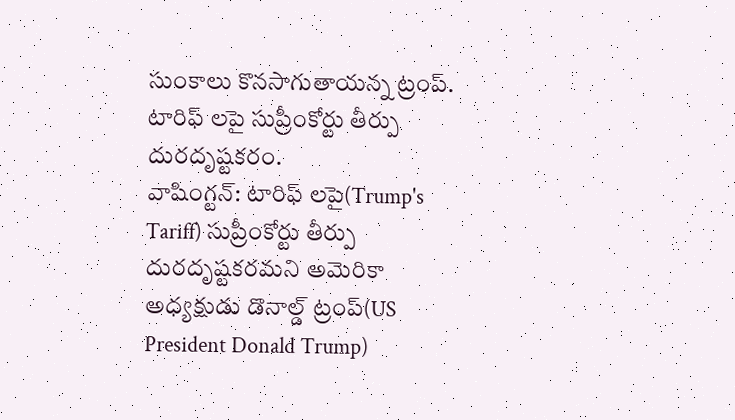సుంకాలు కొనసాగుతాయన్న ట్రంప్.
టారిఫ్ లపై సుప్రీంకోర్టు తీర్పు దురదృష్టకరం.
వాషింగ్టన్: టారిఫ్ లపై(Trump's Tariff) సుప్రీంకోర్టు తీర్పు దురదృష్టకరమని అమెరికా అధ్యక్షుడు డొనాల్డ్ ట్రంప్(US President Donald Trump)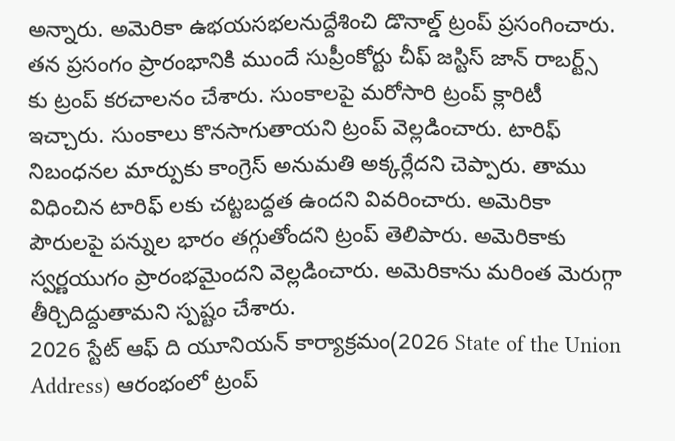అన్నారు. అమెరికా ఉభయసభలనుద్దేశించి డొనాల్డ్ ట్రంప్ ప్రసంగించారు. తన ప్రసంగం ప్రారంభానికి ముందే సుప్రీంకోర్టు చీఫ్ జస్టిస్ జాన్ రాబర్ట్స్ కు ట్రంప్ కరచాలనం చేశారు. సుంకాలపై మరోసారి ట్రంప్ క్లారిటీ ఇచ్చారు. సుంకాలు కొనసాగుతాయని ట్రంప్ వెల్లడించారు. టారిఫ్ నిబంధనల మార్పుకు కాంగ్రెస్ అనుమతి అక్కర్లేదని చెప్పారు. తాము విధించిన టారిఫ్ లకు చట్టబద్దత ఉందని వివరించారు. అమెరికా పౌరులపై పన్నుల భారం తగ్గుతోందని ట్రంప్ తెలిపారు. అమెరికాకు స్వర్ణయుగం ప్రారంభమైందని వెల్లడించారు. అమెరికాను మరింత మెరుగ్గా తీర్చిదిద్దుతామని స్పష్టం చేశారు.
2026 స్టేట్ ఆఫ్ ది యూనియన్ కార్యాక్రమం(2026 State of the Union Address) ఆరంభంలో ట్రంప్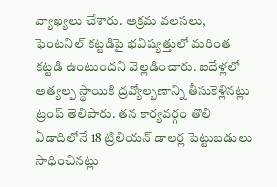వ్యాఖ్యలు చేశారు. అక్రమ వలసలు, ఫెంటనిల్ కట్టడిపై భవిష్యత్తులో మరింత కట్టడి ఉంటుందని వెల్లడించారు. ఐదేళ్లలో అత్యల్ప స్థాయికి ద్రవ్యోల్బణాన్ని తీసుకెళ్లినట్లు ట్రంప్ తెలిపారు. తన కార్యవర్గం తొలి ఏడాదిలోనే 18 ట్రిలియన్ డాలర్ల పెట్టుబడులు సాధించినట్లు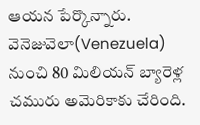ఆయన పేర్కొన్నారు. వెనెజువెలా(Venezuela) నుంచి 80 మిలియన్ బ్యారెళ్ల చమురు అమెరికాకు చేరింది.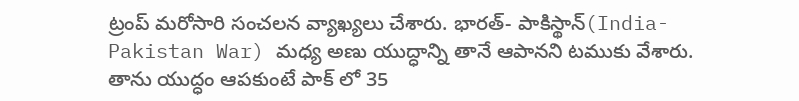ట్రంప్ మరోసారి సంచలన వ్యాఖ్యలు చేశారు. భారత్- పాకిస్థాన్(India-Pakistan War) మధ్య అణు యుద్ధాన్ని తానే ఆపానని టముకు వేశారు. తాను యుద్ధం ఆపకుంటే పాక్ లో 35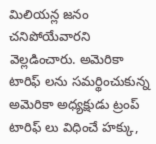మిలియన్ల జనం చనిపోయేవారని వెల్లడించారు. అమెరికా టారిఫ్ లను సమర్థించుకున్న అమెరికా అధ్యక్షుడు ట్రంప్ టారిఫ్ లు విధించే హక్కు,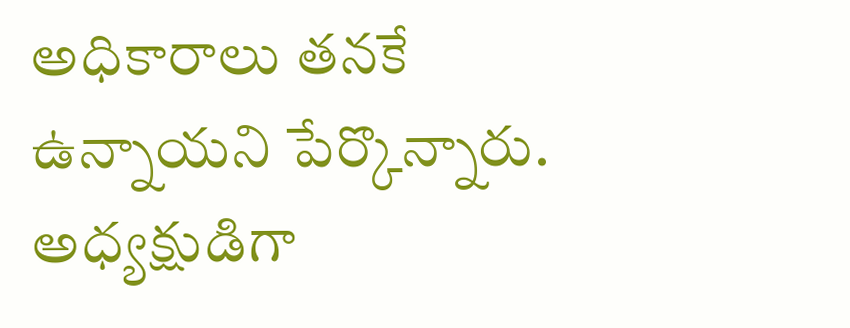అధికారాలు తనకే ఉన్నాయని పేర్కొన్నారు. అధ్యక్షుడిగా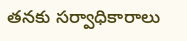తనకు సర్వాధికారాలు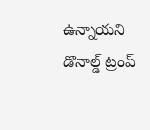ఉన్నాయని డొనాల్డ్ ట్రంప్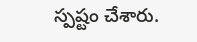స్పష్టం చేశారు.